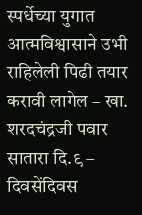स्पर्धेच्या युगात आत्मविश्वासाने उभी राहिलेली पिढी तयार करावी लागेल – खा. शरदचंद्रजी पवार
सातारा दि.९ – दिवसेंदिवस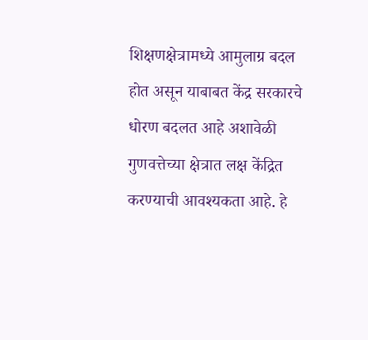शिक्षणक्षेत्रामध्ये आमुलाग्र बदल होत असून याबाबत केंद्र सरकारचे धोरण बदलत आहे अशावेळी गुणवत्तेच्या क्षेत्रात लक्ष केंद्रित करण्याची आवश्यकता आहे. हे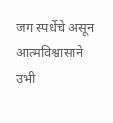जग स्पर्धेचे असून आत्मविश्वासाने उभी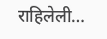राहिलेली…